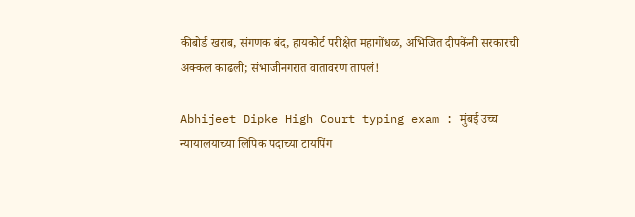कीबोर्ड खराब, संगणक बंद, हायकोर्ट परीक्षेत महागोंधळ, अभिजित दीपकेंनी सरकारची अक्कल काढली; संभाजीनगरात वातावरण तापलं!

Abhijeet Dipke High Court typing exam : मुंबई उच्च न्यायालयाच्या लिपिक पदाच्या टायपिंग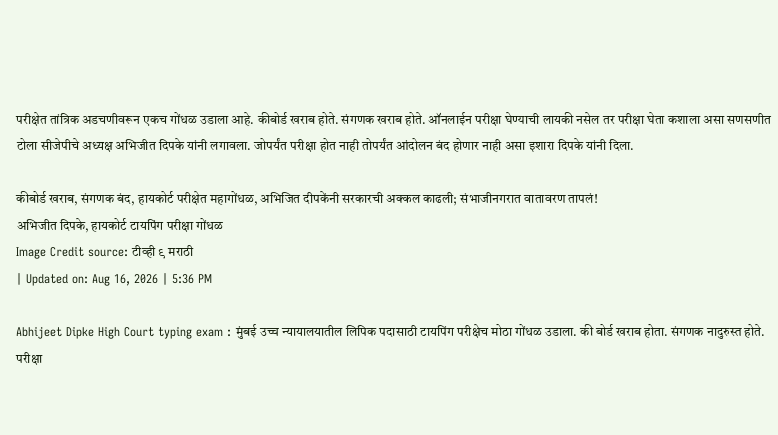परीक्षेत तांत्रिक अडचणीवरून एकच गोंधळ उडाला आहे. कीबोर्ड खराब होते. संगणक खराब होते. ऑनलाईन परीक्षा घेण्याची लायकी नसेल तर परीक्षा घेता कशाला असा सणसणीत टोला सीजेपीचे अध्यक्ष अभिजीत दिपके यांनी लगावला. जोपर्यंत परीक्षा होत नाही तोपर्यंत आंदोलन बंद होणार नाही असा इशारा दिपके यांनी दिला.

कीबोर्ड खराब, संगणक बंद, हायकोर्ट परीक्षेत महागोंधळ, अभिजित दीपकेंनी सरकारची अक्कल काढली; संभाजीनगरात वातावरण तापलं!
अभिजीत दिपके, हायकोर्ट टायपिंग परीक्षा गोंधळ
Image Credit source: टीव्ही ९ मराठी
| Updated on: Aug 16, 2026 | 5:36 PM

Abhijeet Dipke High Court typing exam : मुंबई उच्च न्यायालयातील लिपिक पदासाठी टायपिंग परीक्षेच मोठा गोंधळ उडाला. की बोर्ड खराब होता. संगणक नादुरुस्त होते. परीक्षा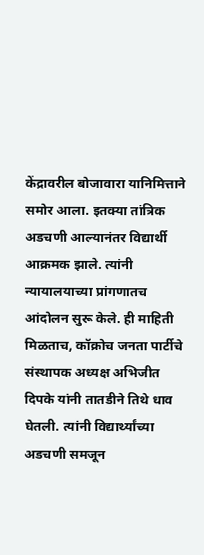केंद्रावरील बोजावारा यानिमित्ताने समोर आला. इतक्या तांत्रिक अडचणी आल्यानंतर विद्यार्थी आक्रमक झाले. त्यांनी न्यायालयाच्या प्रांगणातच आंदोलन सुरू केले. ही माहिती मिळताच, कॉक्रोच जनता पार्टीचे संस्थापक अध्यक्ष अभिजीत दिपके यांनी तातडीने तिथे धाव घेतली. त्यांनी विद्यार्थ्यांच्या अडचणी समजून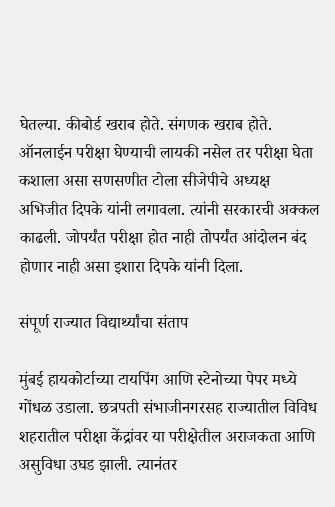घेतल्या. कीबोर्ड खराब होते. संगणक खराब होते. ऑनलाईन परीक्षा घेण्याची लायकी नसेल तर परीक्षा घेता कशाला असा सणसणीत टोला सीजेपीचे अध्यक्ष अभिजीत दिपके यांनी लगावला. त्यांनी सरकारची अक्कल काढली. जोपर्यंत परीक्षा होत नाही तोपर्यंत आंदोलन बंद होणार नाही असा इशारा दिपके यांनी दिला.

संपूर्ण राज्यात विद्यार्थ्यांचा संताप

मुंबई हायकोर्टाच्या टायपिंग आणि स्टेनोच्या पेपर मध्ये गोंधळ उडाला. छत्रपती संभाजीनगरसह राज्यातील विविध शहरातील परीक्षा केंद्रांवर या परीक्षेतील अराजकता आणि असुविधा उघड झाली. त्यानंतर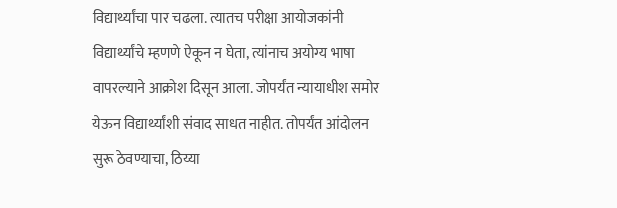विद्यार्थ्यांचा पार चढला. त्यातच परीक्षा आयोजकांनी विद्यार्थ्यांचे म्हणणे ऐकून न घेता, त्यांनाच अयोग्य भाषा वापरल्याने आक्रोश दिसून आला. जोपर्यंत न्यायाधीश समोर येऊन विद्यार्थ्यांशी संवाद साधत नाहीत. तोपर्यंत आंदोलन सुरू ठेवण्याचा, ठिय्या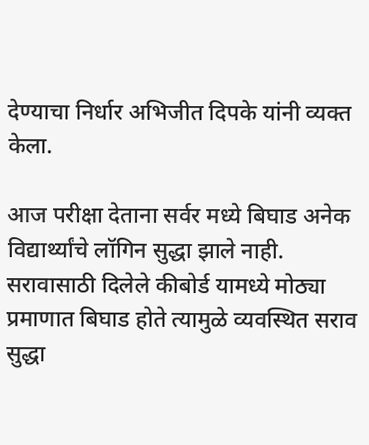देण्याचा निर्धार अभिजीत दिपके यांनी व्यक्त केला.

आज परीक्षा देताना सर्वर मध्ये बिघाड अनेक विद्यार्थ्यांचे लॉगिन सुद्धा झाले नाही. सरावासाठी दिलेले कीबोर्ड यामध्ये मोठ्या प्रमाणात बिघाड होते त्यामुळे व्यवस्थित सराव सुद्धा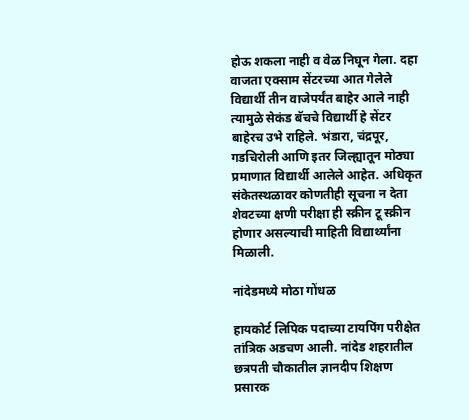होऊ शकला नाही व वेळ निघून गेला. दहा वाजता एक्साम सेंटरच्या आत गेलेले विद्यार्थी तीन वाजेपर्यंत बाहेर आले नाही त्यामुळे सेकंड बॅचचे विद्यार्थी हे सेंटर बाहेरच उभे राहिले. भंडारा, चंद्रपूर, गडचिरोली आणि इतर जिल्ह्यातून मोठ्या प्रमाणात विद्यार्थी आलेले आहेत. अधिकृत संकेतस्थळावर कोणतीही सूचना न देता शेवटच्या क्षणी परीक्षा ही स्क्रीन टू स्क्रीन होणार असल्याची माहिती विद्यार्थ्यांना मिळाली.

नांदेडमध्ये मोठा गोंधळ

हायकोर्ट लिपिक पदाच्या टायपिंग परीक्षेत तांत्रिक अडचण आली. नांदेड शहरातील छत्रपती चौकातील ज्ञानदीप शिक्षण प्रसारक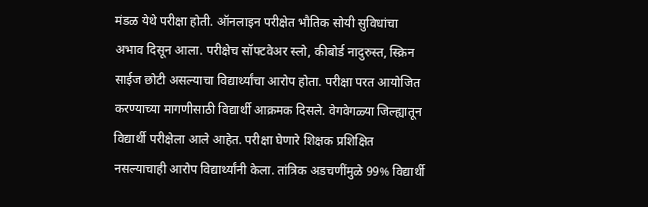मंडळ येथे परीक्षा होती. ऑनलाइन परीक्षेत भौतिक सोयी सुविधांचा अभाव दिसून आला. परीक्षेच सॉफ्टवेअर स्लो, कीबोर्ड नादुरुस्त, स्क्रिन साईज छोटी असल्याचा विद्यार्थ्यांचा आरोप होता. परीक्षा परत आयोजित करण्याच्या मागणीसाठी विद्यार्थी आक्रमक दिसले. वेगवेगळ्या जिल्ह्यातून विद्यार्थी परीक्षेला आले आहेत. परीक्षा घेणारे शिक्षक प्रशिक्षित नसल्याचाही आरोप विद्यार्थ्यांनी केला. तांत्रिक अडचणींमुळे 99% विद्यार्थी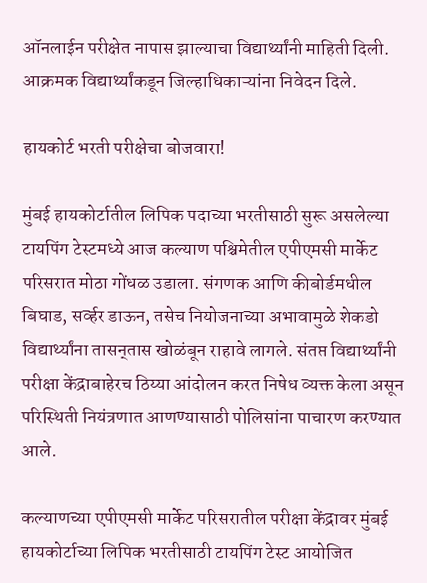ऑनलाईन परीक्षेत नापास झाल्याचा विद्यार्थ्यांनी माहिती दिली. आक्रमक विद्यार्थ्यांकडून जिल्हाधिकाऱ्यांना निवेदन दिले.

हायकोर्ट भरती परीक्षेचा बोजवारा!

मुंबई हायकोर्टातील लिपिक पदाच्या भरतीसाठी सुरू असलेल्या टायपिंग टेस्टमध्ये आज कल्याण पश्चिमेतील एपीएमसी मार्केट परिसरात मोठा गोंधळ उडाला. संगणक आणि कीबोर्डमधील बिघाड, सर्व्हर डाऊन, तसेच नियोजनाच्या अभावामुळे शेकडो विद्यार्थ्यांना तासन्‌तास खोळंबून राहावे लागले. संतप्त विद्यार्थ्यांनी परीक्षा केंद्राबाहेरच ठिय्या आंदोलन करत निषेध व्यक्त केला असून परिस्थिती नियंत्रणात आणण्यासाठी पोलिसांना पाचारण करण्यात आले.

कल्याणच्या एपीएमसी मार्केट परिसरातील परीक्षा केंद्रावर मुंबई हायकोर्टाच्या लिपिक भरतीसाठी टायपिंग टेस्ट आयोजित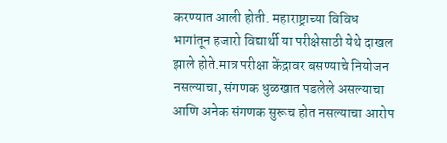करण्यात आली होती. महाराष्ट्राच्या विविध भागांतून हजारो विद्यार्थी या परीक्षेसाठी येथे दाखल झाले होते.मात्र परीक्षा केंद्रावर बसण्याचे नियोजन नसल्याचा, संगणक धुळखात पडलेले असल्याचा आणि अनेक संगणक सुरूच होत नसल्याचा आरोप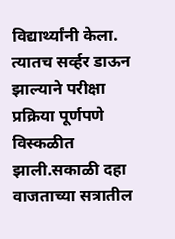विद्यार्थ्यांनी केला. त्यातच सर्व्हर डाऊन झाल्याने परीक्षा प्रक्रिया पूर्णपणे विस्कळीत झाली.सकाळी दहा वाजताच्या सत्रातील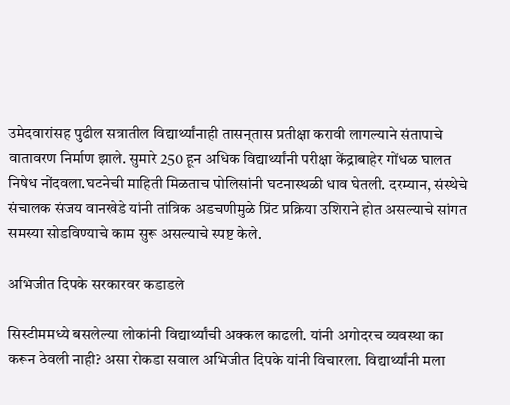उमेदवारांसह पुढील सत्रातील विद्यार्थ्यांनाही तासन्‌तास प्रतीक्षा करावी लागल्याने संतापाचे वातावरण निर्माण झाले. सुमारे 250 हून अधिक विद्यार्थ्यांनी परीक्षा केंद्राबाहेर गोंधळ घालत निषेध नोंदवला.घटनेची माहिती मिळताच पोलिसांनी घटनास्थळी धाव घेतली. दरम्यान, संस्थेचे संचालक संजय वानखेडे यांनी तांत्रिक अडचणीमुळे प्रिंट प्रक्रिया उशिराने होत असल्याचे सांगत समस्या सोडविण्याचे काम सुरू असल्याचे स्पष्ट केले.

अभिजीत दिपके सरकारवर कडाडले

सिस्टीममध्ये बसलेल्या लोकांनी विद्यार्थ्यांची अक्कल काढली. यांनी अगोदरच व्यवस्था का करून ठेवली नाही? असा रोकडा सवाल अभिजीत दिपके यांनी विचारला. विद्यार्थ्यांनी मला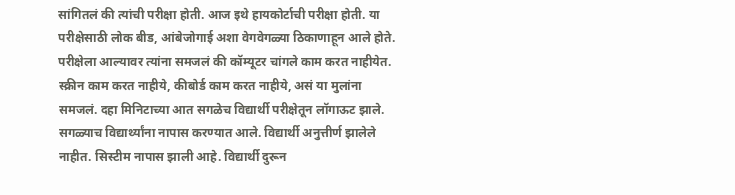सांगितलं की त्यांची परीक्षा होती. आज इथे हायकोर्टाची परीक्षा होती. या परीक्षेसाठी लोक बीड, आंबेजोगाई अशा वेगवेगळ्या ठिकाणाहून आले होते. परीक्षेला आल्यावर त्यांना समजलं की कॉम्यूटर चांगले काम करत नाहीयेत. स्क्रीन काम करत नाहीये, कीबोर्ड काम करत नाहीये, असं या मुलांना समजलं. दहा मिनिटाच्या आत सगळेच विद्यार्थी परीक्षेतून लॉगाऊट झाले. सगळ्याच विद्यार्थ्यांना नापास करण्यात आले. विद्यार्थी अनुत्तीर्ण झालेले नाहीत. सिस्टीम नापास झाली आहे. विद्यार्थी दुरून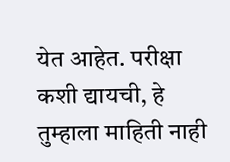येत आहेत. परीक्षा कशी द्यायची, हे तुम्हाला माहिती नाही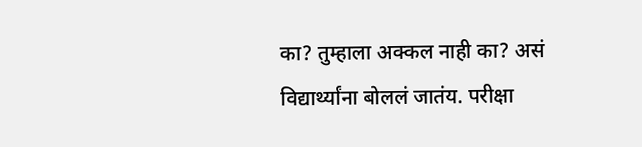का? तुम्हाला अक्कल नाही का? असं विद्यार्थ्यांना बोललं जातंय. परीक्षा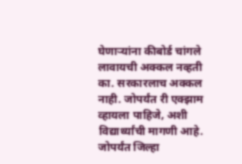घेणाऱ्यांना कीबोर्ड चांगले लावायची अक्कल नव्हती का. सरकारलाच अक्कल नाही. जोपर्यंत री एक्झाम व्हायला पाहिजे, अशी विद्यार्थ्यांची मागणी आहे. जोपर्यंत जिल्हा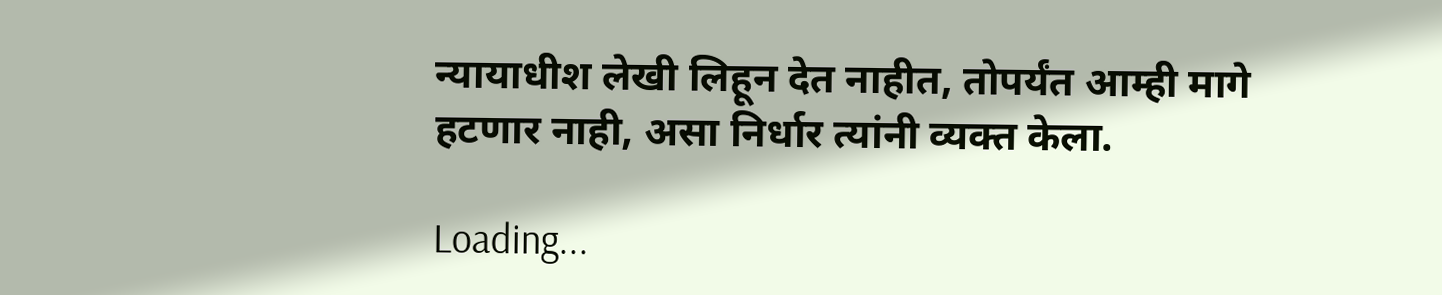न्यायाधीश लेखी लिहून देत नाहीत, तोपर्यंत आम्ही मागे हटणार नाही, असा निर्धार त्यांनी व्यक्त केला.

Loading...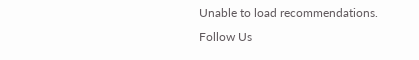Unable to load recommendations.
Follow Us